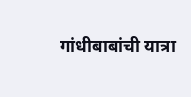गांधीबाबांची यात्रा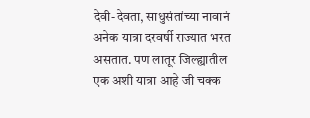देवी-देवता, साधुसंतांच्या नावानं अनेक यात्रा दरवर्षी राज्यात भरत असतात. पण लातूर जिल्ह्यातील एक अशी यात्रा आहे जी चक्क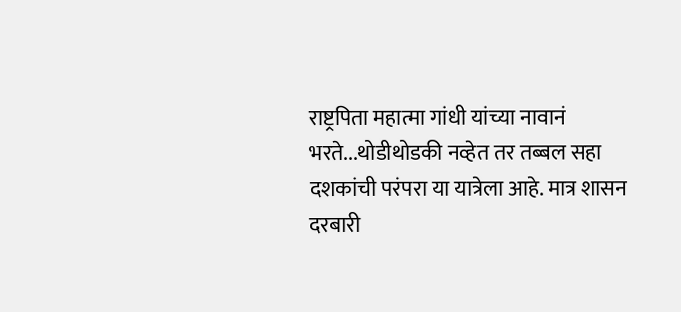राष्ट्रपिता महात्मा गांधी यांच्या नावानं भरते...थोडीथोडकी नव्हेत तर तब्बल सहा दशकांची परंपरा या यात्रेला आहे. मात्र शासन दरबारी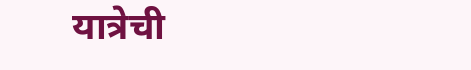यात्रेची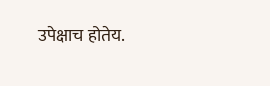उपेक्षाच होतेय.